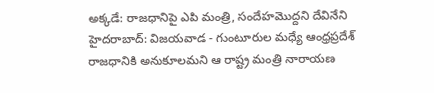అక్కడే: రాజధానిపై ఎపి మంత్రి, సందేహమొద్దని దేవినేని
హైదరాబాద్: విజయవాడ - గుంటూరుల మధ్యే ఆంధ్రప్రదేశ్ రాజధానికి అనుకూలమని ఆ రాష్ట్ర మంత్రి నారాయణ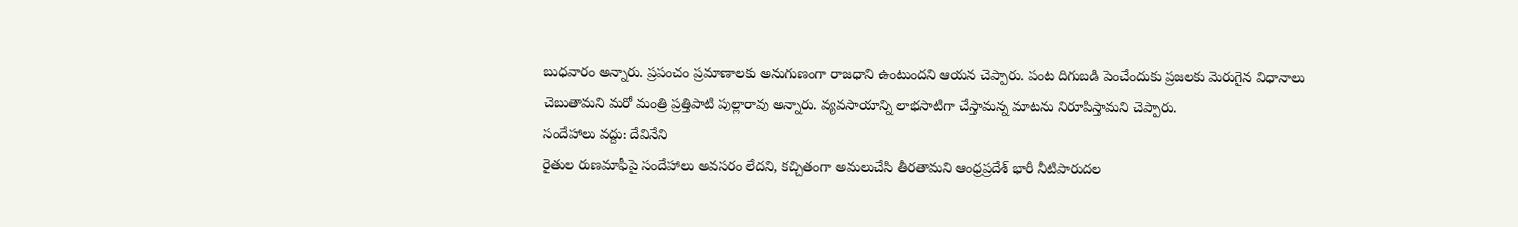బుధవారం అన్నారు. ప్రపంచం ప్రమాణాలకు అనుగుణంగా రాజధాని ఉంటుందని ఆయన చెప్పారు. పంట దిగుబడి పెంచేందుకు ప్రజలకు మెరుగైన విధానాలు చెబుతామని మరో మంత్రి ప్రత్తిపాటి పుల్లారావు అన్నారు. వ్యవసాయాన్ని లాభసాటిగా చేస్తామన్న మాటను నిరూపిస్తామని చెప్పారు.
సందేహాలు వద్దు: దేవినేని
రైతుల రుణమాఫీపై సందేహాలు అవసరం లేదని, కచ్చితంగా అమలుచేసి తీరతామని ఆంధ్రప్రదేశ్ భారీ నీటిపారుదల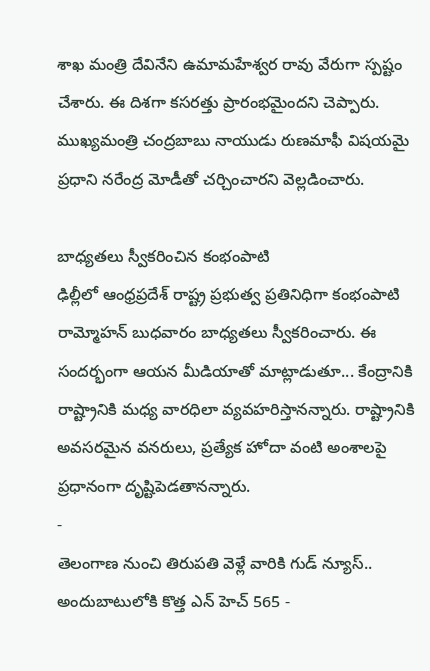శాఖ మంత్రి దేవినేని ఉమామహేశ్వర రావు వేరుగా స్పష్టం చేశారు. ఈ దిశగా కసరత్తు ప్రారంభమైందని చెప్పారు. ముఖ్యమంత్రి చంద్రబాబు నాయుడు రుణమాఫీ విషయమై ప్రధాని నరేంద్ర మోడీతో చర్చించారని వెల్లడించారు.

బాధ్యతలు స్వీకరించిన కంభంపాటి
ఢిల్లీలో ఆంధ్రప్రదేశ్ రాష్ట్ర ప్రభుత్వ ప్రతినిధిగా కంభంపాటి రామ్మోహన్ బుధవారం బాధ్యతలు స్వీకరించారు. ఈ సందర్భంగా ఆయన మీడియాతో మాట్లాడుతూ... కేంద్రానికి రాష్ట్రానికి మధ్య వారధిలా వ్యవహరిస్తానన్నారు. రాష్ట్రానికి అవసరమైన వనరులు, ప్రత్యేక హోదా వంటి అంశాలపై ప్రధానంగా దృష్టిపెడతానన్నారు.
-
తెలంగాణ నుంచి తిరుపతి వెళ్లే వారికి గుడ్ న్యూస్.. అందుబాటులోకి కొత్త ఎన్ హెచ్ 565 -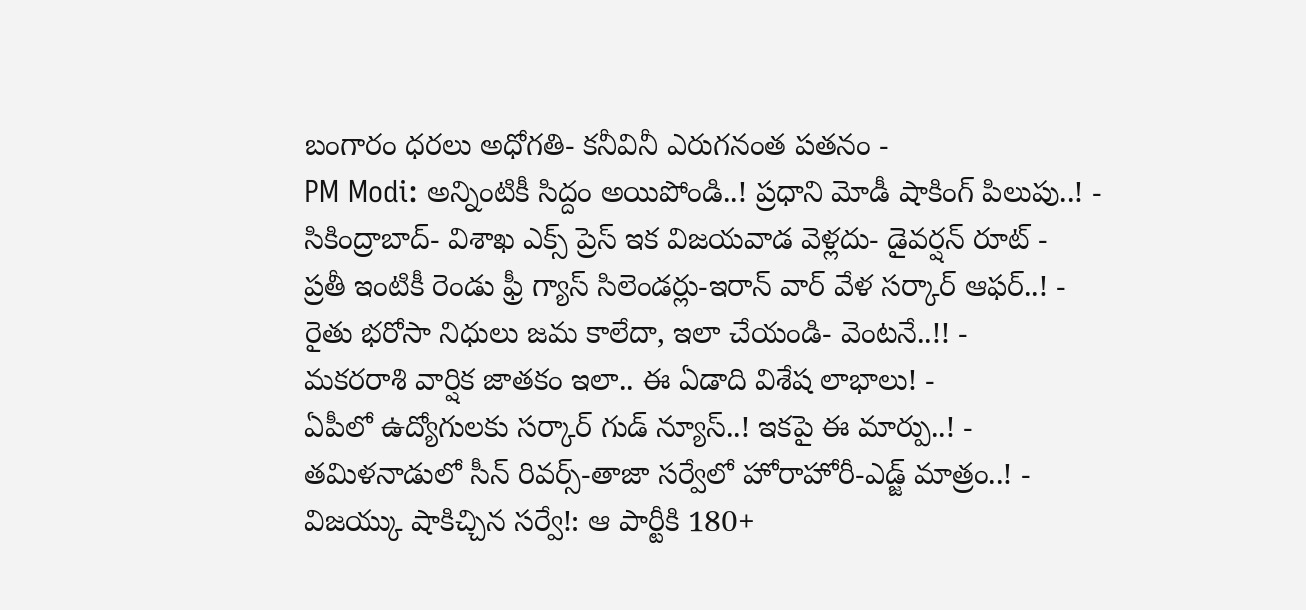బంగారం ధరలు అధోగతి- కనీవినీ ఎరుగనంత పతనం -
PM Modi: అన్నింటికీ సిద్దం అయిపోండి..! ప్రధాని మోడీ షాకింగ్ పిలుపు..! -
సికింద్రాబాద్- విశాఖ ఎక్స్ ప్రెస్ ఇక విజయవాడ వెళ్లదు- డైవర్షన్ రూట్ -
ప్రతీ ఇంటికీ రెండు ఫ్రీ గ్యాస్ సిలెండర్లు-ఇరాన్ వార్ వేళ సర్కార్ ఆఫర్..! -
రైతు భరోసా నిధులు జమ కాలేదా, ఇలా చేయండి- వెంటనే..!! -
మకరరాశి వార్షిక జాతకం ఇలా.. ఈ ఏడాది విశేష లాభాలు! -
ఏపీలో ఉద్యోగులకు సర్కార్ గుడ్ న్యూస్..! ఇకపై ఈ మార్పు..! -
తమిళనాడులో సీన్ రివర్స్-తాజా సర్వేలో హోరాహోరీ-ఎడ్జ్ మాత్రం..! -
విజయ్కు షాకిచ్చిన సర్వే!: ఆ పార్టీకి 180+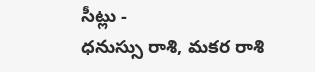సీట్లు -
ధనుస్సు రాశి, మకర రాశి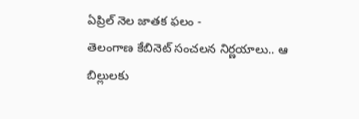ఏప్రిల్ నెల జాతక ఫలం -
తెలంగాణ కేబినెట్ సంచలన నిర్ణయాలు.. ఆ బిల్లులకు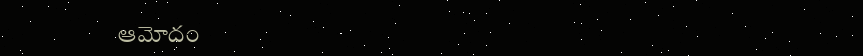ఆమోదం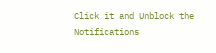Click it and Unblock the Notifications